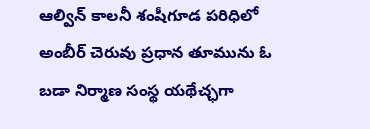ఆల్విన్ కాలనీ శంషీగూడ పరిధిలో అంబీర్ చెరువు ప్రధాన తూమును ఓ బడా నిర్మాణ సంస్థ యథేచ్ఛగా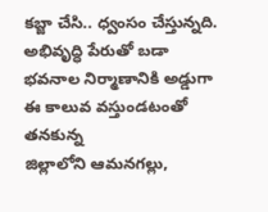కబ్జా చేసి.. ధ్వంసం చేస్తున్నది. అభివృద్ధి పేరుతో బడా భవనాల నిర్మాణానికి అడ్డుగా ఈ కాలువ వస్తుండటంతో తనకున్న
జిల్లాలోని ఆమనగల్లు,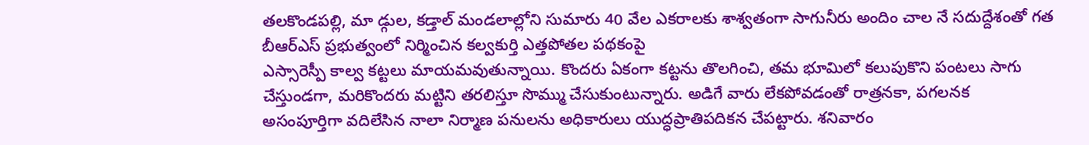తలకొండపల్లి, మా డ్గుల, కడ్తాల్ మండలాల్లోని సుమారు 40 వేల ఎకరాలకు శాశ్వతంగా సాగునీరు అందిం చాల నే సదుద్దేశంతో గత బీఆర్ఎస్ ప్రభుత్వంలో నిర్మించిన కల్వకుర్తి ఎత్తపోతల పథకంపై
ఎస్సారెస్పీ కాల్వ కట్టలు మాయమవుతున్నాయి. కొందరు ఏకంగా కట్టను తొలగించి, తమ భూమిలో కలుపుకొని పంటలు సాగు చేస్తుండగా, మరికొందరు మట్టిని తరలిస్తూ సొమ్ము చేసుకుంటున్నారు. అడిగే వారు లేకపోవడంతో రాత్రనకా, పగలనక
అసంపూర్తిగా వదిలేసిన నాలా నిర్మాణ పనులను అధికారులు యుద్ధప్రాతిపదికన చేపట్టారు. శనివారం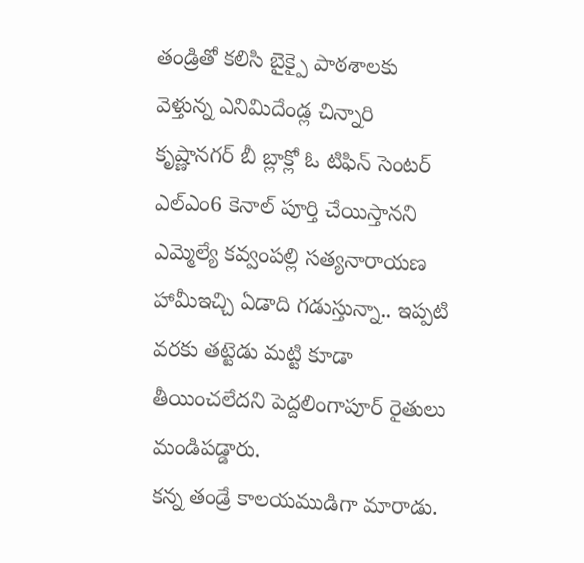తండ్రితో కలిసి బైక్పై పాఠశాలకు వెళ్తున్న ఎనిమిదేండ్ల చిన్నారి కృష్ణానగర్ బీ బ్లాక్లో ఓ టిఫిన్ సెంటర్
ఎల్ఎం6 కెనాల్ పూర్తి చేయిస్తానని ఎమ్మెల్యే కవ్వంపల్లి సత్యనారాయణ హామీఇచ్చి ఏడాది గడుస్తున్నా.. ఇప్పటి వరకు తట్టెడు మట్టి కూడా తీయించలేదని పెద్దలింగాపూర్ రైతులు మండిపడ్డారు.
కన్న తండ్రే కాలయముడిగా మారాడు.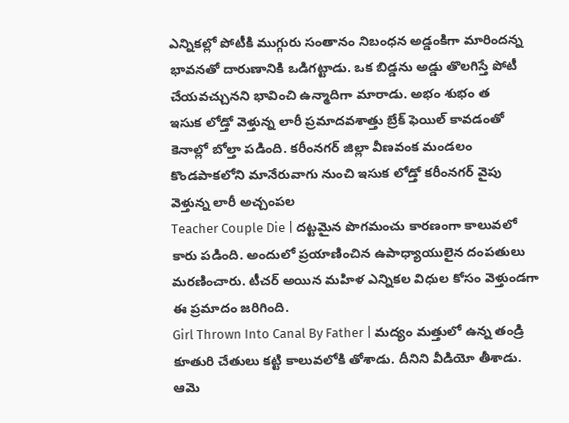ఎన్నికల్లో పోటీకి ముగ్గురు సంతానం నిబంధన అడ్డంకిగా మారిందన్న భావనతో దారుణానికి ఒడిగట్టాడు. ఒక బిడ్డను అడ్డు తొలగిస్తే పోటీ చేయవచ్చునని భావించి ఉన్మాదిగా మారాడు. అభం శుభం త
ఇసుక లోడ్తో వెళ్తున్న లారీ ప్రమాదవశాత్తు బ్రేక్ ఫెయిల్ కావడంతో కెనాల్లో బోల్తా పడింది. కరీంనగర్ జిల్లా వీణవంక మండలం కొండపాకలోని మానేరువాగు నుంచి ఇసుక లోడ్తో కరీంనగర్ వైపు వెళ్తున్న లారీ అచ్చంపల
Teacher Couple Die | దట్టమైన పొగమంచు కారణంగా కాలువలో కారు పడింది. అందులో ప్రయాణించిన ఉపాధ్యాయులైన దంపతులు మరణించారు. టీచర్ అయిన మహిళ ఎన్నికల విధుల కోసం వెళ్తుండగా ఈ ప్రమాదం జరిగింది.
Girl Thrown Into Canal By Father | మద్యం మత్తులో ఉన్న తండ్రి కూతురి చేతులు కట్టి కాలువలోకి తోశాడు. దీనిని వీడియో తీశాడు. ఆమె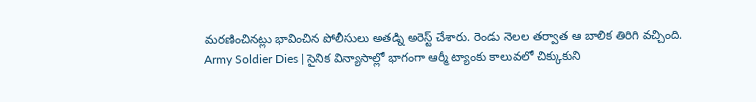మరణించినట్లు భావించిన పోలీసులు అతడ్ని అరెస్ట్ చేశారు. రెండు నెలల తర్వాత ఆ బాలిక తిరిగి వచ్చింది.
Army Soldier Dies | సైనిక విన్యాసాల్లో భాగంగా ఆర్మీ ట్యాంకు కాలువలో చిక్కుకుని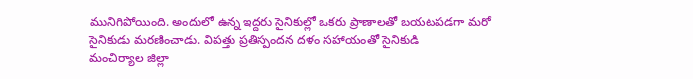మునిగిపోయింది. అందులో ఉన్న ఇద్దరు సైనికుల్లో ఒకరు ప్రాణాలతో బయటపడగా మరో సైనికుడు మరణించాడు. విపత్తు ప్రతిస్పందన దళం సహాయంతో సైనికుడి
మంచిర్యాల జిల్లా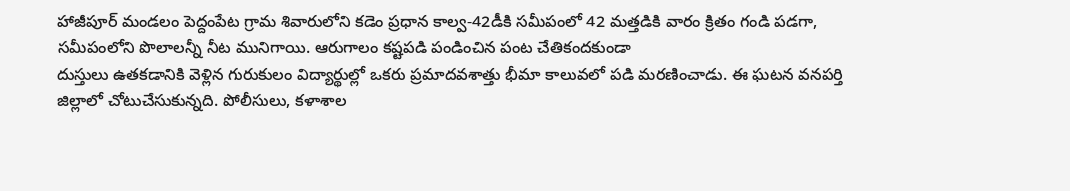హాజీపూర్ మండలం పెద్దంపేట గ్రామ శివారులోని కడెం ప్రధాన కాల్వ-42డీకి సమీపంలో 42 మత్తడికి వారం క్రితం గండి పడగా, సమీపంలోని పొలాలన్నీ నీట మునిగాయి. ఆరుగాలం కష్టపడి పండించిన పంట చేతికందకుండా
దుస్తులు ఉతకడానికి వెళ్లిన గురుకులం విద్యార్థుల్లో ఒకరు ప్రమాదవశాత్తు భీమా కాలువలో పడి మరణించాడు. ఈ ఘటన వనపర్తి జిల్లాలో చోటుచేసుకున్నది. పోలీసులు, కళాశాల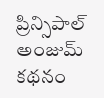ప్రిన్సిపాల్ అంజుమ్ కథనం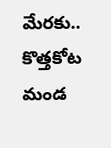మేరకు.. కొత్తకోట మండ